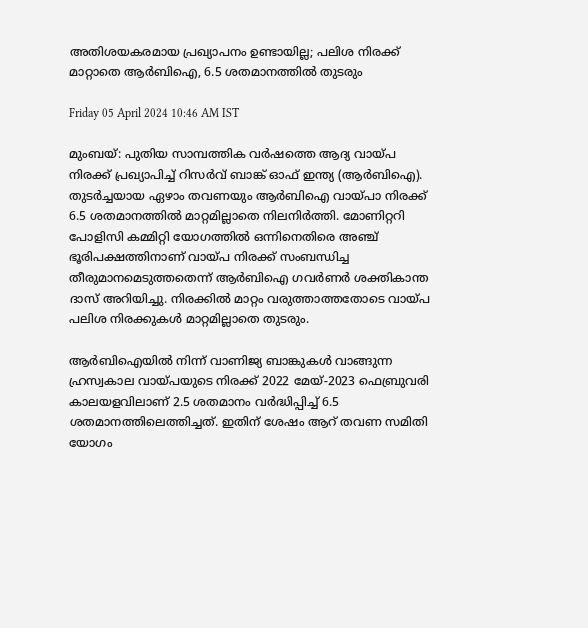അതിശയകരമായ പ്രഖ്യാപനം ഉണ്ടായില്ല; പലിശ നിരക്ക് മാറ്റാതെ ആർബിഐ, 6.5 ശതമാനത്തിൽ തുടരും

Friday 05 April 2024 10:46 AM IST

മുംബയ്: പുതിയ സാമ്പത്തിക വർഷത്തെ ആദ്യ വായ്പ നിരക്ക് പ്രഖ്യാപിച്ച് റിസർവ് ബാങ്ക് ഓഫ് ഇന്ത്യ (ആർബിഐ). തുടർച്ചയായ ഏഴാം തവണയും ആർബിഐ വായ്പാ നിരക്ക് 6.5 ശതമാനത്തിൽ മാറ്റമില്ലാതെ നിലനിർത്തി. മോണിറ്ററി പോളിസി കമ്മിറ്റി യോഗത്തിൽ ഒന്നിനെതിരെ അഞ്ച് ഭൂരിപക്ഷത്തിനാണ് വായ്പ നിരക്ക് സംബന്ധിച്ച തീരുമാനമെടുത്തതെന്ന് ആർബിഐ ഗവർണർ ശക്തികാന്ത ദാസ് അറിയിച്ചു. നിരക്കിൽ മാറ്റം വരുത്താത്തതോടെ വായ്പ പലിശ നിരക്കുകൾ മാറ്റമില്ലാതെ തുടരും.

ആർബിഐയിൽ നിന്ന് വാണിജ്യ ബാങ്കുകൾ വാങ്ങുന്ന ഹ്രസ്വകാല വായ്പയുടെ നിരക്ക് 2022 മേയ്-2023 ഫെബ്രുവരി കാലയളവിലാണ് 2.5 ശതമാനം വർദ്ധിപ്പിച്ച് 6.5 ശതമാനത്തിലെത്തിച്ചത്. ഇതിന് ശേഷം ആറ് തവണ സമിതി യോഗം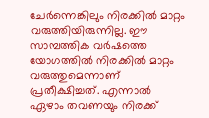ചേർന്നെങ്കിലും നിരക്കിൽ മാറ്റം വരുത്തിയിരുന്നില്ല. ഈ സാമ്പത്തിക വർഷത്തെ യോഗത്തിൽ നിരക്കിൽ മാറ്റം വരുത്തുമെന്നാണ് പ്രതീക്ഷിച്ചത്. എന്നാൽ ഏഴാം തവണയും നിരക്ക്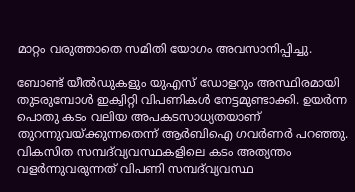മാറ്റം വരുത്താതെ സമിതി യോഗം അവസാനിപ്പിച്ചു.

ബോണ്ട് യീൽഡുകളും യുഎസ് ഡോളറും അസ്ഥിരമായി തുടരുമ്പോൾ ഇക്വിറ്റി വിപണികൾ നേട്ടമുണ്ടാക്കി. ഉയർന്ന പൊതു കടം വലിയ അപകടസാധ്യതയാണ് തുറന്നുവയ്ക്കുന്നതെന്ന് ആർബിഐ ഗവർണർ പറഞ്ഞു. വികസിത സമ്പദ്‌വ്യവസ്ഥകളിലെ കടം അത്യന്തം വളർന്നുവരുന്നത് വിപണി സമ്പദ്‌വ്യവസ്ഥ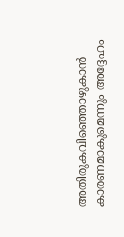അതിരുകവിഞ്ഞൊഴുകാൻ കാരണമാകുമെന്നും അദ്ദേഹം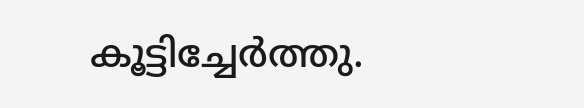കൂട്ടിച്ചേർത്തു.